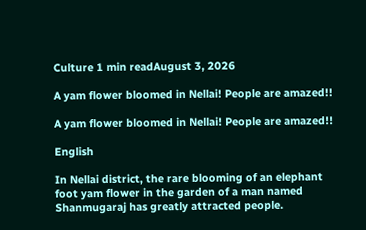Culture 1 min readAugust 3, 2026

A yam flower bloomed in Nellai! People are amazed!!

A yam flower bloomed in Nellai! People are amazed!!

English

In Nellai district, the rare blooming of an elephant foot yam flower in the garden of a man named Shanmugaraj has greatly attracted people.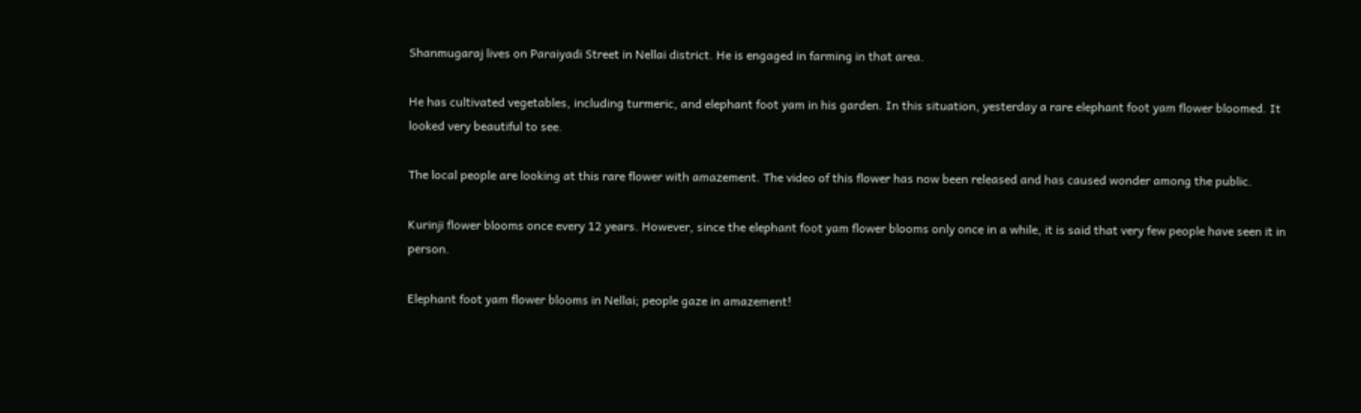Shanmugaraj lives on Paraiyadi Street in Nellai district. He is engaged in farming in that area.

He has cultivated vegetables, including turmeric, and elephant foot yam in his garden. In this situation, yesterday a rare elephant foot yam flower bloomed. It looked very beautiful to see.

The local people are looking at this rare flower with amazement. The video of this flower has now been released and has caused wonder among the public.

Kurinji flower blooms once every 12 years. However, since the elephant foot yam flower blooms only once in a while, it is said that very few people have seen it in person.

Elephant foot yam flower blooms in Nellai; people gaze in amazement!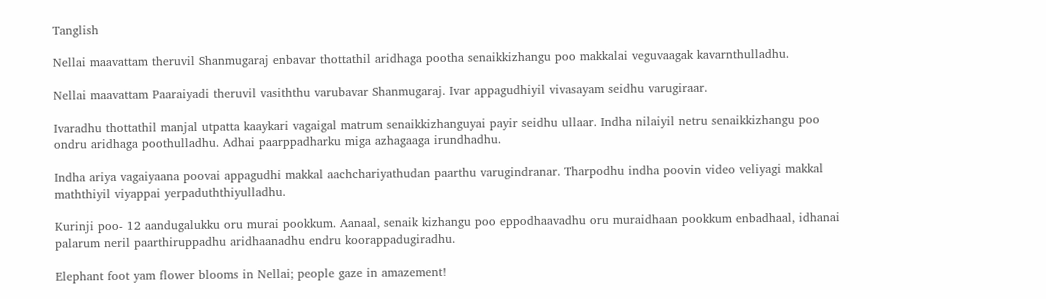Tanglish

Nellai maavattam theruvil Shanmugaraj enbavar thottathil aridhaga pootha senaikkizhangu poo makkalai veguvaagak kavarnthulladhu.

Nellai maavattam Paaraiyadi theruvil vasiththu varubavar Shanmugaraj. Ivar appagudhiyil vivasayam seidhu varugiraar.

Ivaradhu thottathil manjal utpatta kaaykari vagaigal matrum senaikkizhanguyai payir seidhu ullaar. Indha nilaiyil netru senaikkizhangu poo ondru aridhaga poothulladhu. Adhai paarppadharku miga azhagaaga irundhadhu.

Indha ariya vagaiyaana poovai appagudhi makkal aachchariyathudan paarthu varugindranar. Tharpodhu indha poovin video veliyagi makkal maththiyil viyappai yerpaduththiyulladhu.

Kurinji poo- 12 aandugalukku oru murai pookkum. Aanaal, senaik kizhangu poo eppodhaavadhu oru muraidhaan pookkum enbadhaal, idhanai palarum neril paarthiruppadhu aridhaanadhu endru koorappadugiradhu.

Elephant foot yam flower blooms in Nellai; people gaze in amazement!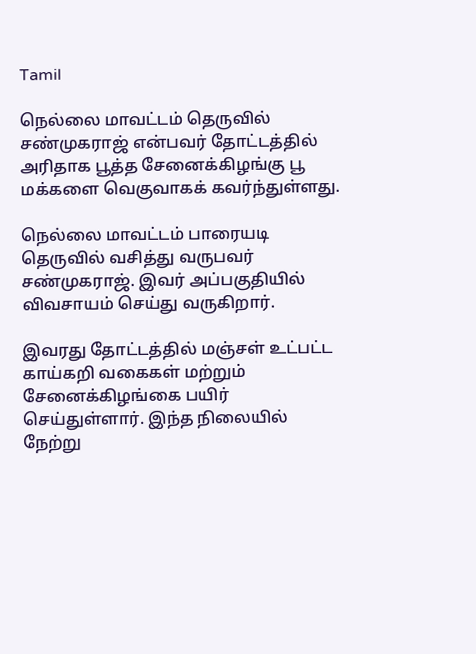Tamil

நெல்லை மாவட்டம் தெருவில் சண்முகராஜ் என்பவர் தோட்டத்தில் அரிதாக பூத்த சேனைக்கிழங்கு பூ மக்களை வெகுவாகக் கவர்ந்துள்ளது.

நெல்லை மாவட்டம் பாரையடி தெருவில் வசித்து வருபவர் சண்முகராஜ். இவர் அப்பகுதியில் விவசாயம் செய்து வருகிறார்.

இவரது தோட்டத்தில் மஞ்சள் உட்பட்ட காய்கறி வகைகள் மற்றும் சேனைக்கிழங்கை பயிர் செய்துள்ளார். இந்த நிலையில் நேற்று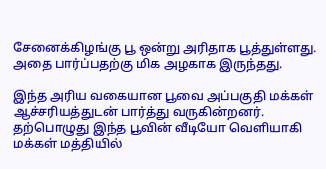சேனைக்கிழங்கு பூ ஒன்று அரிதாக பூத்துள்ளது. அதை பார்ப்பதற்கு மிக அழகாக இருந்தது.

இந்த அரிய வகையான பூவை அப்பகுதி மக்கள் ஆச்சரியத்துடன் பார்த்து வருகின்றனர். தற்பொழுது இந்த பூவின் வீடியோ வெளியாகி மக்கள் மத்தியில்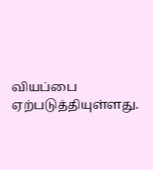வியப்பை ஏற்படுத்தியுள்ளது.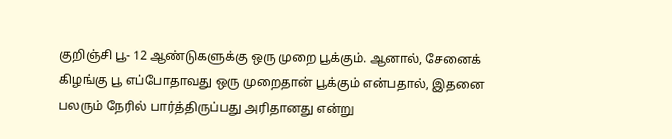குறிஞ்சி பூ- 12 ஆண்டுகளுக்கு ஒரு முறை பூக்கும். ஆனால், சேனைக் கிழங்கு பூ எப்போதாவது ஒரு முறைதான் பூக்கும் என்பதால், இதனை பலரும் நேரில் பார்த்திருப்பது அரிதானது என்று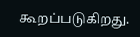கூறப்படுகிறது.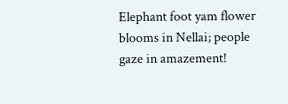Elephant foot yam flower blooms in Nellai; people gaze in amazement!